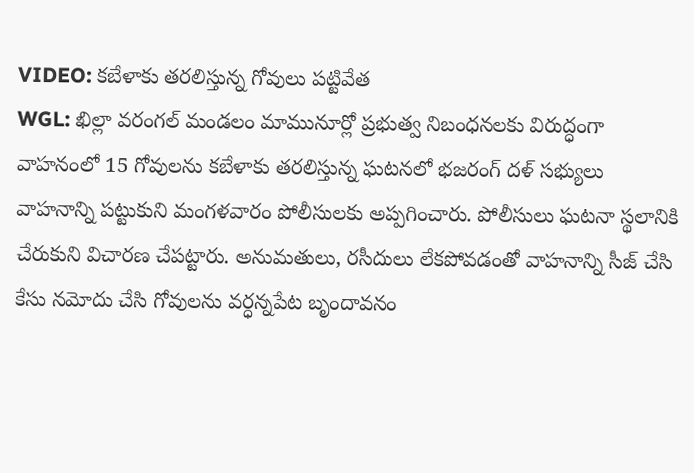VIDEO: కబేళాకు తరలిస్తున్న గోవులు పట్టివేత
WGL: ఖిల్లా వరంగల్ మండలం మామునూర్లో ప్రభుత్వ నిబంధనలకు విరుద్ధంగా వాహనంలో 15 గోవులను కబేళాకు తరలిస్తున్న ఘటనలో భజరంగ్ దళ్ సభ్యులు వాహనాన్ని పట్టుకుని మంగళవారం పోలీసులకు అప్పగించారు. పోలీసులు ఘటనా స్థలానికి చేరుకుని విచారణ చేపట్టారు. అనుమతులు, రసీదులు లేకపోవడంతో వాహనాన్ని సీజ్ చేసి కేసు నమోదు చేసి గోవులను వర్ధన్నపేట బృందావనం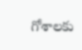గోశాలకు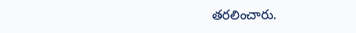తరలించారు.